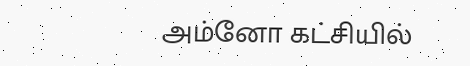அம்னோ கட்சியில்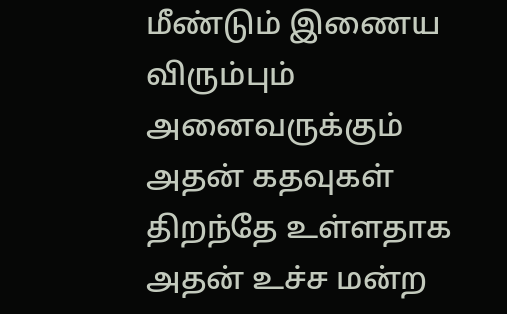மீண்டும் இணைய விரும்பும் அனைவருக்கும் அதன் கதவுகள் திறந்தே உள்ளதாக அதன் உச்ச மன்ற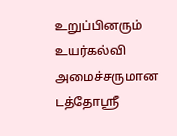உறுப்பினரும் உயர்கல்வி அமைச்சருமான டத்தோஸ்ரீ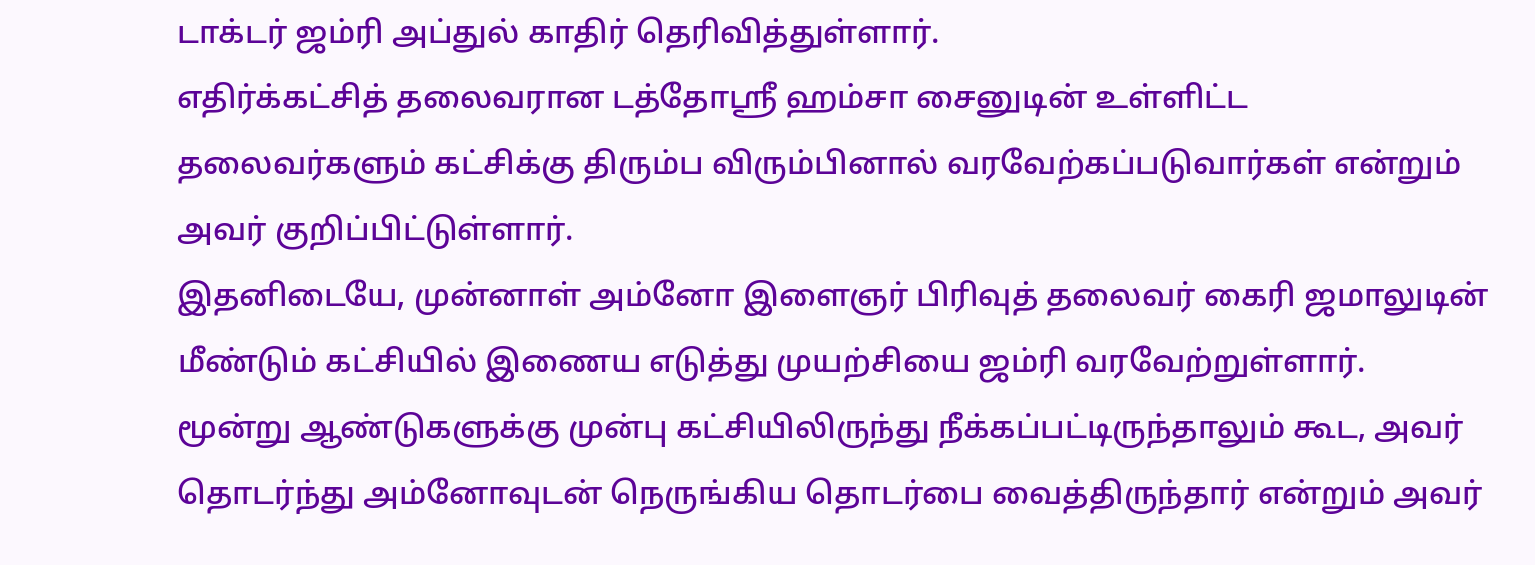டாக்டர் ஜம்ரி அப்துல் காதிர் தெரிவித்துள்ளார்.
எதிர்க்கட்சித் தலைவரான டத்தோஸ்ரீ ஹம்சா சைனுடின் உள்ளிட்ட தலைவர்களும் கட்சிக்கு திரும்ப விரும்பினால் வரவேற்கப்படுவார்கள் என்றும் அவர் குறிப்பிட்டுள்ளார்.
இதனிடையே, முன்னாள் அம்னோ இளைஞர் பிரிவுத் தலைவர் கைரி ஜமாலுடின் மீண்டும் கட்சியில் இணைய எடுத்து முயற்சியை ஜம்ரி வரவேற்றுள்ளார்.
மூன்று ஆண்டுகளுக்கு முன்பு கட்சியிலிருந்து நீக்கப்பட்டிருந்தாலும் கூட, அவர் தொடர்ந்து அம்னோவுடன் நெருங்கிய தொடர்பை வைத்திருந்தார் என்றும் அவர்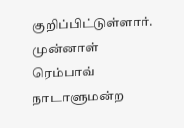குறிப்பிட்டுள்ளார்.
முன்னாள் ரெம்பாவ் நாடாளுமன்ற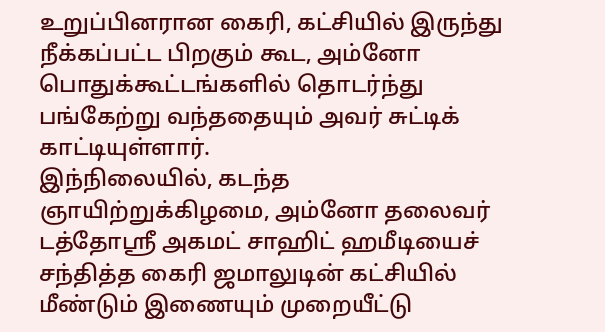உறுப்பினரான கைரி, கட்சியில் இருந்து நீக்கப்பட்ட பிறகும் கூட, அம்னோ பொதுக்கூட்டங்களில் தொடர்ந்து பங்கேற்று வந்ததையும் அவர் சுட்டிக் காட்டியுள்ளார்.
இந்நிலையில், கடந்த ஞாயிற்றுக்கிழமை, அம்னோ தலைவர் டத்தோஸ்ரீ அகமட் சாஹிட் ஹமீடியைச் சந்தித்த கைரி ஜமாலுடின் கட்சியில் மீண்டும் இணையும் முறையீட்டு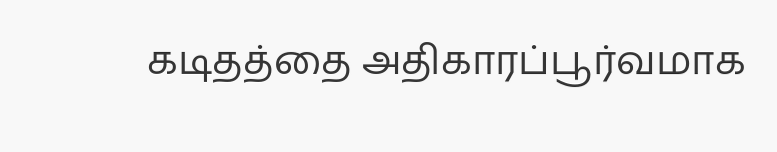கடிதத்தை அதிகாரப்பூர்வமாக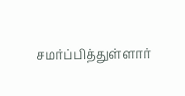சமர்ப்பித்துள்ளார்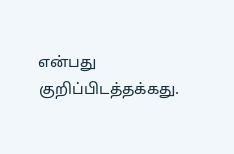என்பது குறிப்பிடத்தக்கது.